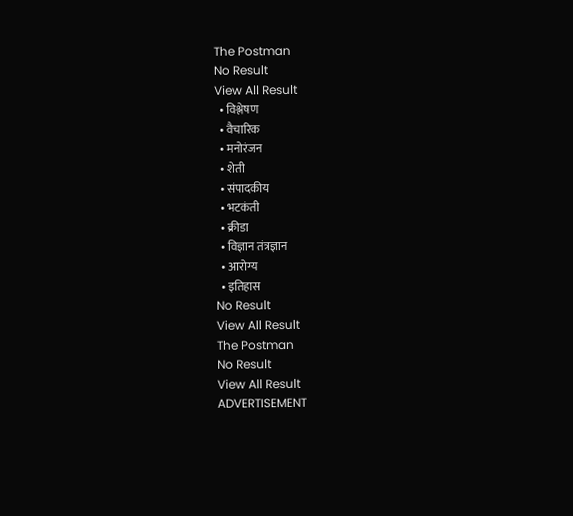The Postman
No Result
View All Result
  • विश्लेषण
  • वैचारिक
  • मनोरंजन
  • शेती
  • संपादकीय
  • भटकंती
  • क्रीडा
  • विज्ञान तंत्रज्ञान
  • आरोग्य
  • इतिहास
No Result
View All Result
The Postman
No Result
View All Result
ADVERTISEMENT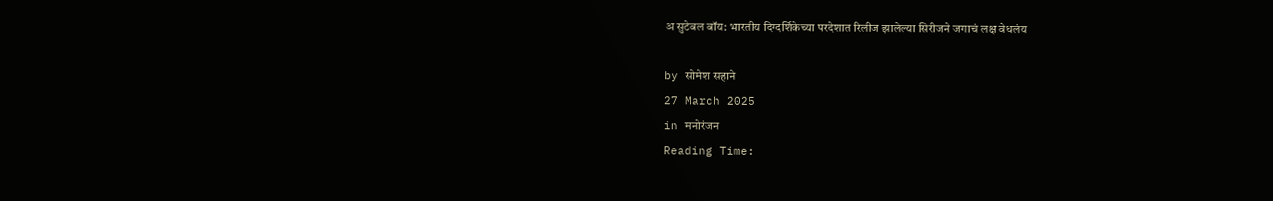अ सुटेबल बॉय: भारतीय दिग्दर्शिकेच्या परदेशात रिलीज झालेल्या सिरीजने जगाचं लक्ष वेधलंय

by सोमेश सहाने
27 March 2025
in मनोरंजन
Reading Time: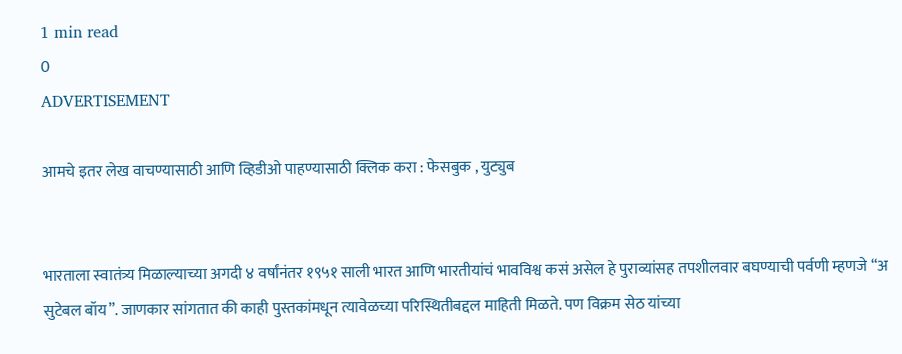1 min read
0
ADVERTISEMENT

आमचे इतर लेख वाचण्यासाठी आणि व्हिडीओ पाहण्यासाठी क्लिक करा : फेसबुक , युट्युब


भारताला स्वातंत्र्य मिळाल्याच्या अगदी ४ वर्षांनंतर १९५१ साली भारत आणि भारतीयांचं भावविश्व कसं असेल हे पुराव्यांसह तपशीलवार बघण्याची पर्वणी म्हणजे “अ सुटेबल बॉय”. जाणकार सांगतात की काही पुस्तकांमधून त्यावेळच्या परिस्थितीबद्दल माहिती मिळते. पण विक्रम सेठ यांच्या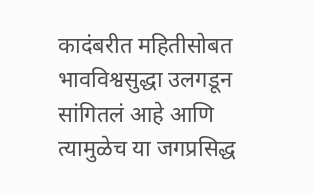कादंबरीत महितीसोबत भावविश्वसुद्धा उलगडून सांगितलं आहे आणि त्यामुळेच या जगप्रसिद्ध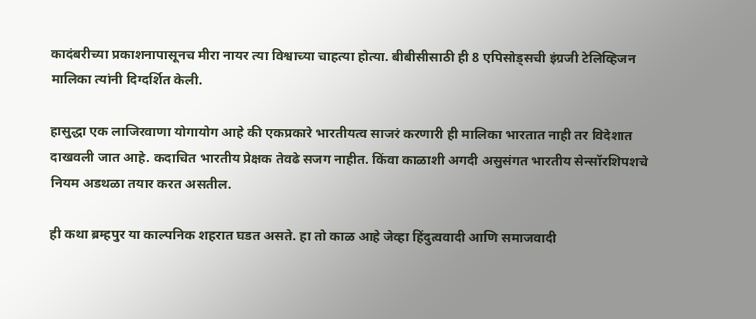कादंबरीच्या प्रकाशनापासूनच मीरा नायर त्या विश्वाच्या चाहत्या होत्या. बीबीसीसाठी ही 8 एपिसोड्सची इंग्रजी टेलिव्हिजन मालिका त्यांनी दिग्दर्शित केली.

हासुद्धा एक लाजिरवाणा योगायोग आहे की एकप्रकारे भारतीयत्व साजरं करणारी ही मालिका भारतात नाही तर विदेशात दाखवली जात आहे. कदाचित भारतीय प्रेक्षक तेवढे सजग नाहीत. किंवा काळाशी अगदी असुसंगत भारतीय सेन्सॉरशिपशचे नियम अडथळा तयार करत असतील.

ही कथा ब्रम्हपुर या काल्पनिक शहरात घडत असते. हा तो काळ आहे जेव्हा हिंदुत्ववादी आणि समाजवादी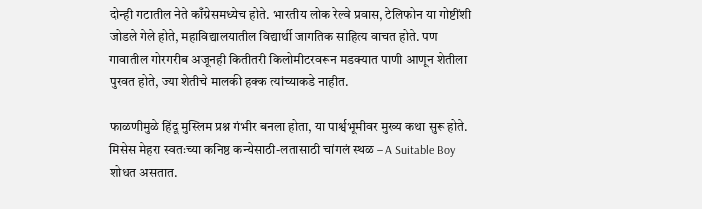दोन्ही गटातील नेते काँग्रेसमध्येच होते. भारतीय लोक रेल्वे प्रवास, टेलिफोन या गोष्टींशी जोडले गेले होते, महाविद्यालयातील विद्यार्थी जागतिक साहित्य वाचत होते. पण गावातील गोरगरीब अजूनही कितीतरी किलोमीटरवरून मडक्यात पाणी आणून शेतीला पुरवत होते, ज्या शेतीचे मालकी हक्क त्यांच्याकडे नाहीत.

फाळणीमुळे हिंदू मुस्लिम प्रश्न गंभीर बनला होता, या पार्श्वभूमीवर मुख्य कथा सुरू होते. मिसेस मेहरा स्वतःच्या कनिष्ठ कन्येसाठी-लतासाठी चांगलं स्थळ – A Suitable Boy शोधत असतात.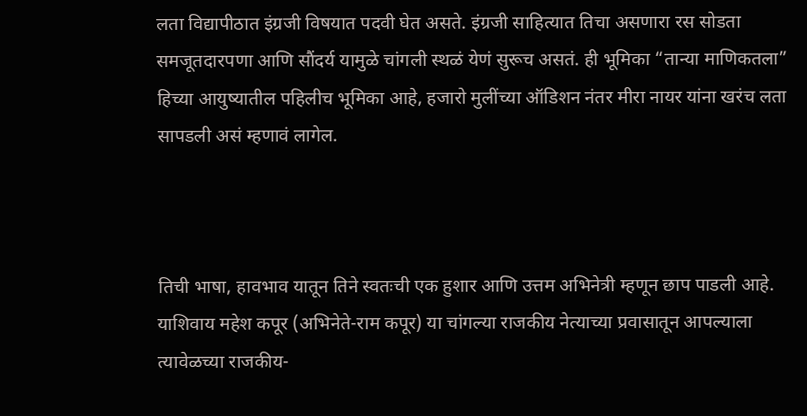लता विद्यापीठात इंग्रजी विषयात पदवी घेत असते. इंग्रजी साहित्यात तिचा असणारा रस सोडता समजूतदारपणा आणि सौंदर्य यामुळे चांगली स्थळं येणं सुरूच असतं. ही भूमिका “तान्या माणिकतला” हिच्या आयुष्यातील पहिलीच भूमिका आहे, हजारो मुलींच्या ऑडिशन नंतर मीरा नायर यांना खरंच लता सापडली असं म्हणावं लागेल.



तिची भाषा, हावभाव यातून तिने स्वतःची एक हुशार आणि उत्तम अभिनेत्री म्हणून छाप पाडली आहे. याशिवाय महेश कपूर (अभिनेते-राम कपूर) या चांगल्या राजकीय नेत्याच्या प्रवासातून आपल्याला त्यावेळच्या राजकीय-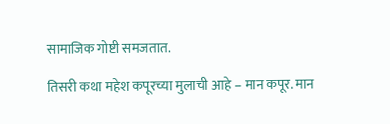सामाजिक गोष्टी समजतात.

तिसरी कथा महेश कपूरच्या मुलाची आहे – मान कपूर. मान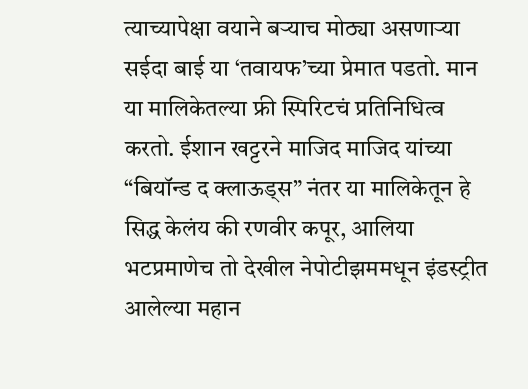त्याच्यापेक्षा वयाने बऱ्याच मोठ्या असणाऱ्या सईदा बाई या ‘तवायफ’च्या प्रेमात पडतो. मान या मालिकेतल्या फ्री स्पिरिटचं प्रतिनिधित्व करतो. ईशान खट्टरने माजिद माजिद यांच्या “बियॉन्ड द क्लाऊड्स” नंतर या मालिकेतून हे सिद्ध केलंय की रणवीर कपूर, आलिया भटप्रमाणेच तो देखील नेपोटीझममधून इंडस्ट्रीत आलेल्या महान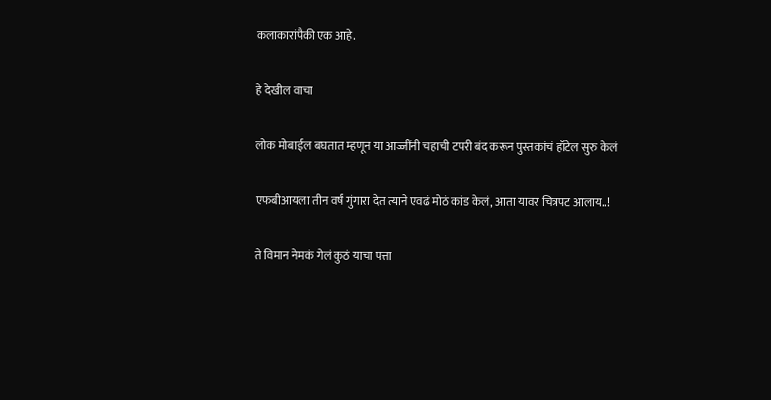कलाकारांपैकी एक आहे.

हे देखील वाचा

लोक मोबाईल बघतात म्हणून या आज्जींनी चहाची टपरी बंद करून पुस्तकांचं हॉटेल सुरु केलं

एफबीआयला तीन वर्षं गुंगारा देत त्याने एवढं मोठं कांड केलं, आता यावर चित्रपट आलाय..!

ते विमान नेमकं गेलं कुठं याचा पत्ता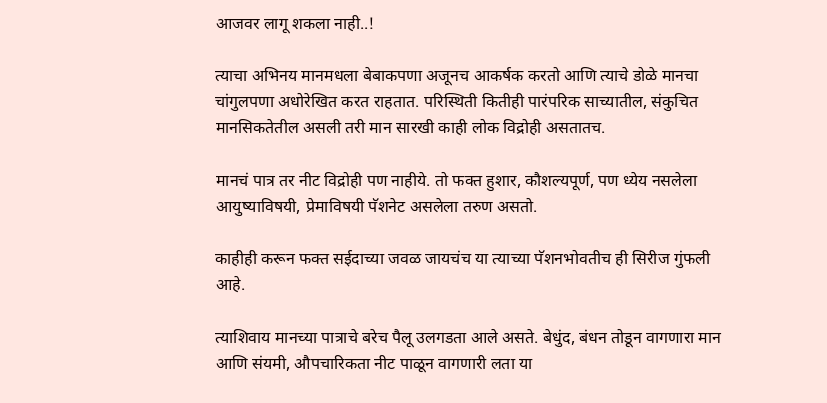आजवर लागू शकला नाही..!

त्याचा अभिनय मानमधला बेबाकपणा अजूनच आकर्षक करतो आणि त्याचे डोळे मानचा चांगुलपणा अधोरेखित करत राहतात. परिस्थिती कितीही पारंपरिक साच्यातील, संकुचित मानसिकतेतील असली तरी मान सारखी काही लोक विद्रोही असतातच.

मानचं पात्र तर नीट विद्रोही पण नाहीये. तो फक्त हुशार, कौशल्यपूर्ण, पण ध्येय नसलेला आयुष्याविषयी, प्रेमाविषयी पॅशनेट असलेला तरुण असतो.

काहीही करून फक्त सईदाच्या जवळ जायचंच या त्याच्या पॅशनभोवतीच ही सिरीज गुंफली आहे.

त्याशिवाय मानच्या पात्राचे बरेच पैलू उलगडता आले असते. बेधुंद, बंधन तोडून वागणारा मान आणि संयमी, औपचारिकता नीट पाळून वागणारी लता या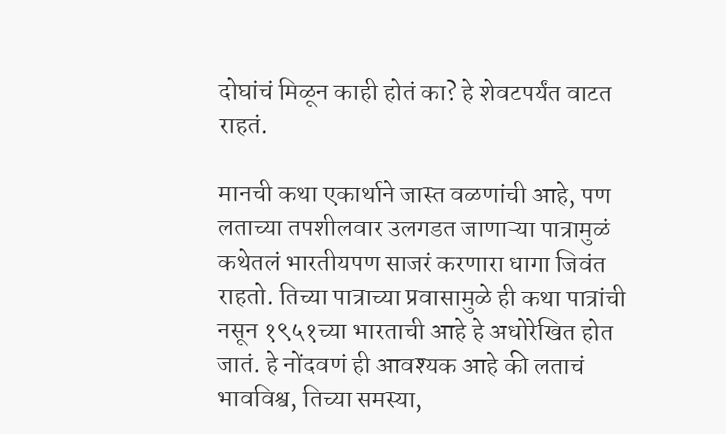दोघांचं मिळून काही होतं का? हे शेवटपर्यंत वाटत राहतं.

मानची कथा एकार्थाने जास्त वळणांची आहे, पण लताच्या तपशीलवार उलगडत जाणाऱ्या पात्रामुळं कथेतलं भारतीयपण साजरं करणारा धागा जिवंत राहतो. तिच्या पात्राच्या प्रवासामुळे ही कथा पात्रांची नसून १९५१च्या भारताची आहे हे अधोरेखित होत जातं. हे नोंदवणं ही आवश्यक आहे की लताचं भावविश्व, तिच्या समस्या,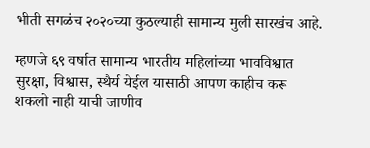भीती सगळंच २०२०च्या कुठल्याही सामान्य मुली सारखंच आहे.

म्हणजे ६९ वर्षात सामान्य भारतीय महिलांच्या भावविश्वात सुरक्षा, विश्वास, स्थैर्य येईल यासाठी आपण काहीच करू शकलो नाही याची जाणीव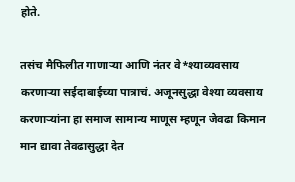होते.

तसंच मैफिलीत गाणाऱ्या आणि नंतर वे*श्याव्यवसाय करणाऱ्या सईदाबाईच्या पात्राचं. अजूनसुद्धा वेश्या व्यवसाय करणाऱ्यांना हा समाज सामान्य माणूस म्हणून जेवढा किमान मान द्यावा तेवढासुद्धा देत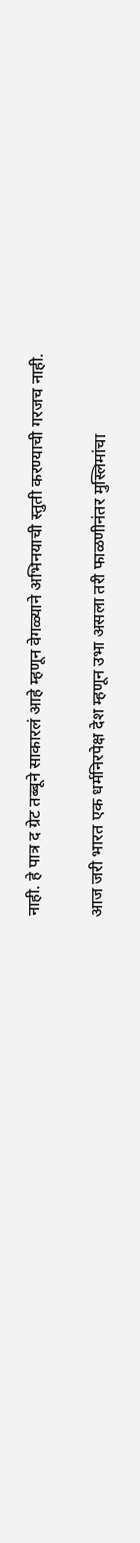नाही. हे पात्र द ग्रेट तब्बूने साकारलं आहे म्हणून वेगळ्याने अभिनयाची स्तुती करण्याची गरजच नाही.

आज जरी भारत एक धर्मनिरपेक्ष देश म्हणून उभा असला तरी फाळणीनंतर मुस्लिमांचा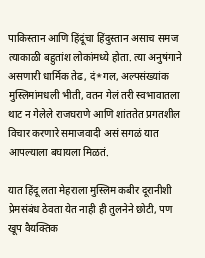पाकिस्तान आणि हिंदूंचा हिंदुस्तान असाच समज त्याकाळी बहुतांश लोकांमध्ये होता. त्या अनुषंगाने असणारी धार्मिक तेढ, दं*गल, अल्पसंख्यांक मुस्लिमांमधली भीती, वतन गेलं तरी स्वभावातला थाट न गेलेले राजघराणे आणि शांततेत प्रगतशील विचार करणारे समाजवादी असं सगळं यात आपल्याला बघायला मिळतं.

यात हिंदू लता मेहराला मुस्लिम कबीर दूरानीशी प्रेमसंबंध ठेवता येत नाही ही तुलनेने छोटी, पण खूप वैयक्तिक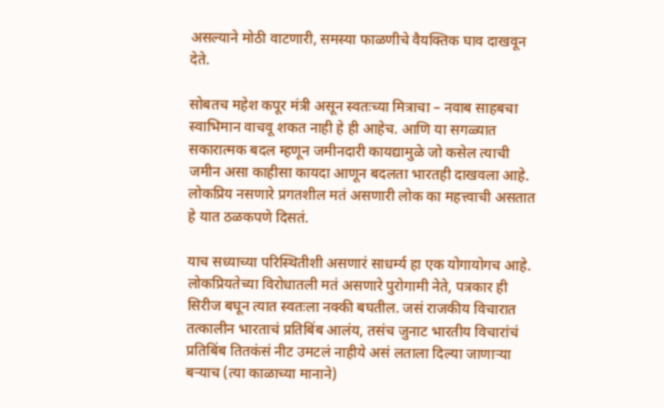असल्याने मोठी वाटणारी, समस्या फाळणीचे वैयक्तिक घाव दाखवून देते.

सोबतच महेश कपूर मंत्री असून स्वतःच्या मित्राचा – नवाब साहबचा स्वाभिमान वाचवू शकत नाही हे ही आहेच. आणि या सगळ्यात सकारात्मक बदल म्हणून जमीनदारी कायद्यामुळे जो कसेल त्याची जमीन असा काहीसा कायदा आणून बदलता भारतही दाखवला आहे. लोकप्रिय नसणारे प्रगतशील मतं असणारी लोक का महत्त्वाची असतात हे यात ठळकपणे दिसतं.

याच सध्याच्या परिस्थितीशी असणारं साधर्म्य हा एक योगायोगच आहे. लोकप्रियतेच्या विरोधातली मतं असणारे पुरोगामी नेते, पत्रकार ही सिरीज बघून त्यात स्वतःला नक्की बघतील. जसं राजकीय विचारात तत्कालीन भारताचं प्रतिबिंब आलंय, तसंच जुनाट भारतीय विचारांचं प्रतिबिंब तितकंसं नीट उमटलं नाहीये असं लताला दिल्या जाणाऱ्या बऱ्याच (त्या काळाच्या मानाने)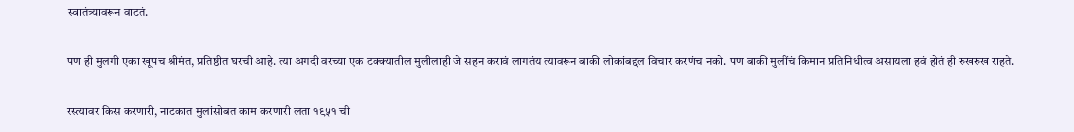स्वातंत्र्यावरून वाटतं.

पण ही मुलगी एका खूपच श्रीमंत, प्रतिष्ठीत घरची आहे. त्या अगदी वरच्या एक टक्क्यातील मुलीलाही जे सहन करावं लागतंय त्यावरून बाकी लोकांबद्दल विचार करणंच नको. पण बाकी मुलींचं किमान प्रतिनिधीत्व असायला हवं होतं ही रुखरुख राहते.

रस्त्यावर किस करणारी, नाटकात मुलांसोबत काम करणारी लता १९५१ ची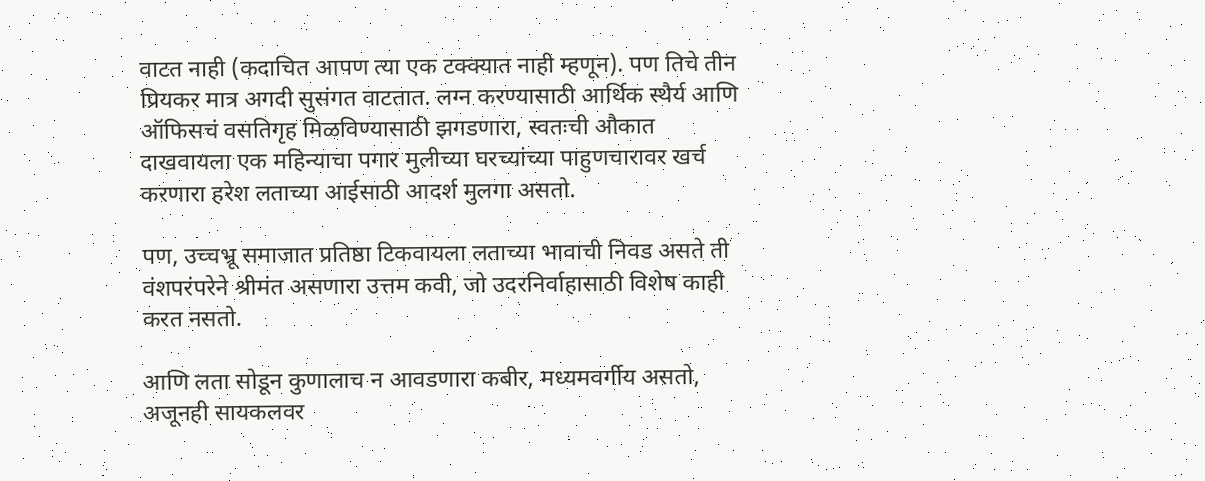वाटत नाही (कदाचित आपण त्या एक टक्क्यात नाही म्हणून). पण तिचे तीन प्रियकर मात्र अगदी सुसंगत वाटतात. लग्न करण्यासाठी आर्थिक स्थैर्य आणि ऑफिसचं वसतिगृह मिळविण्यासाठी झगडणारा, स्वतःची औकात दाखवायला एक महिन्याचा पगार मुलीच्या घरच्यांच्या पाहुणचारावर खर्च करणारा हरेश लताच्या आईसाठी आदर्श मुलगा असतो.

पण, उच्चभ्रू समाजात प्रतिष्ठा टिकवायला लताच्या भावाची निवड असते ती वंशपरंपरेने श्रीमंत असणारा उत्तम कवी, जो उदरनिर्वाहासाठी विशेष काही करत नसतो.

आणि लता सोडून कुणालाच न आवडणारा कबीर, मध्यमवर्गीय असतो, अजूनही सायकलवर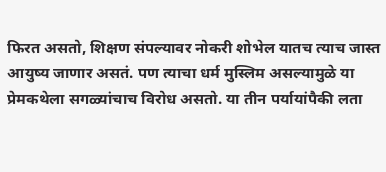फिरत असतो, शिक्षण संपल्यावर नोकरी शोभेल यातच त्याच जास्त आयुष्य जाणार असतं. पण त्याचा धर्म मुस्लिम असल्यामुळे या प्रेमकथेला सगळ्यांचाच विरोध असतो. या तीन पर्यायांपैकी लता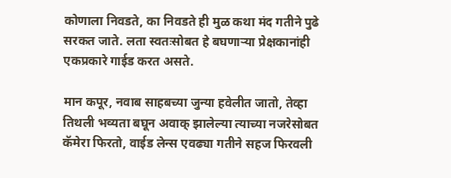कोणाला निवडते, का निवडते ही मुळ कथा मंद गतीने पुढे सरकत जाते. लता स्वतःसोबत हे बघणाऱ्या प्रेक्षकानांही एकप्रकारे गाईड करत असते.

मान कपूर, नवाब साहबच्या जुन्या हवेलीत जातो, तेव्हा तिथली भव्यता बघून अवाक् झालेल्या त्याच्या नजरेसोबत कॅमेरा फिरतो, वाईड लेन्स एवढ्या गतीने सहज फिरवली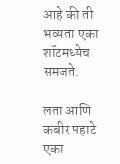आहे की ती भव्यता एका शॉटमध्येच समजते.

लता आणि कबीर पहाटे एका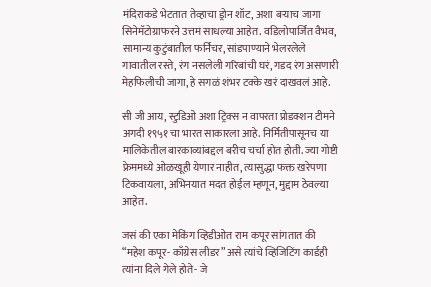मंदिराकडे भेटतात तेव्हाचा ड्रोन शॉट, अशा बऱ्याच जागा सिनेमॅटोग्राफरने उत्तम साधल्या आहेत. वडिलोपार्जित वैभव, सामान्य कुटुंबातील फर्निचर, सांडपाण्याने भेलरलेले गावातील रस्ते, रंग नसलेली गरिबांची घरं, गडद रंग असणारी मेहफिलीची जागा, हे सगळं शंभर टक्के खरं दाखवलं आहे.

सी जी आय, स्टुडिओ अशा ट्रिक्स न वापरता प्रोडक्शन टीमने अगदी १९५१ चा भारत साकारला आहे. निर्मितीपासूनच या मालिकेतील बारकाव्यांबद्दल बरीच चर्चा होत होती. ज्या गोष्टी फ्रेममध्ये ओळखूही येणार नाहीत, त्यासुद्धा फक्त खरेपणा टिकवायला, अभिनयात मदत होईल म्हणून, मुद्दाम ठेवल्या आहेत.

जसं की एका मेकिंग व्हिडीओत राम कपूर सांगतात की “महेश कपूर- काँग्रेस लीडर” असे त्यांचे व्हिजिटिंग कार्डही त्यांना दिले गेले होते- जे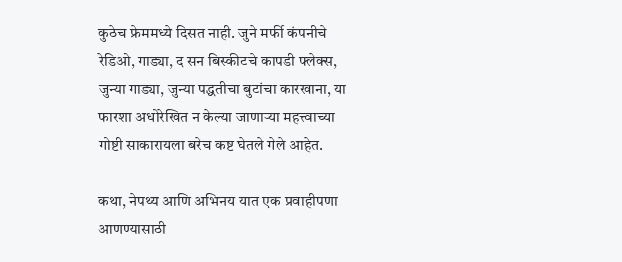कुठेच फ्रेममध्ये दिसत नाही. जुने मर्फी कंपनीचे रेडिओ, गाड्या, द सन बिस्कीटचे कापडी फ्लेक्स, जुन्या गाड्या, जुन्या पद्धतीचा बुटांचा कारखाना, या फारशा अधोरेखित न केल्या जाणाऱ्या महत्त्वाच्या गोष्टी साकारायला बरेच कष्ट घेतले गेले आहेत.

कथा, नेपथ्य आणि अभिनय यात एक प्रवाहीपणा आणण्यासाठी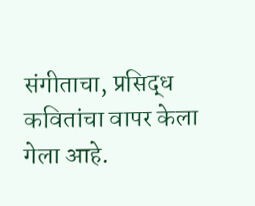संगीताचा, प्रसिद्ध कवितांचा वापर केला गेला आहे.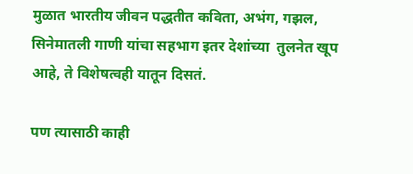मुळात भारतीय जीवन पद्धतीत कविता, अभंग, गझल, सिनेमातली गाणी यांचा सहभाग इतर देशांच्या  तुलनेत खूप आहे, ते विशेषत्वही यातून दिसतं.

पण त्यासाठी काही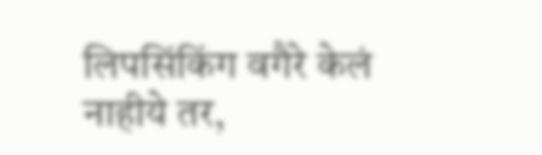लिपसिंकिंग वगैरे केलं नाहीये तर,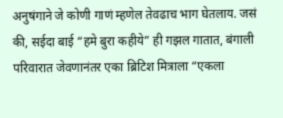अनुषंगाने जे कोणी गाणं म्हणेल तेवढाच भाग घेतलाय. जसं की, सईदा बाई “हमे बुरा कहीये” ही गझल गातात, बंगाली परिवारात जेवणानंतर एका ब्रिटिश मित्राला “एकला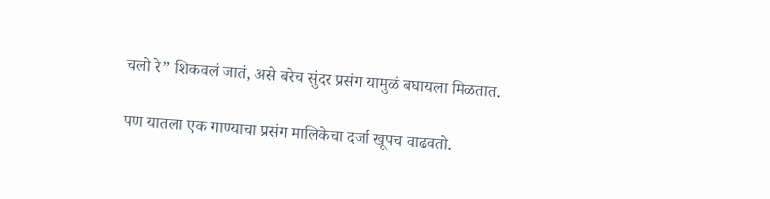चलो रे” शिकवलं जातं, असे बरेच सुंदर प्रसंग यामुळं बघायला मिळतात.

पण यातला एक गाण्याचा प्रसंग मालिकेचा दर्जा खूपच वाढवतो.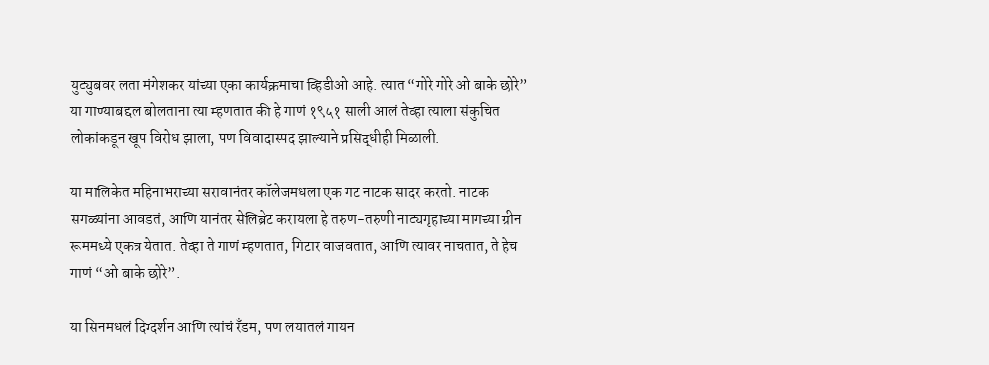युट्युबवर लता मंगेशकर यांच्या एका कार्यक्रमाचा व्हिडीओ आहे. त्यात “गोरे गोरे ओ बाके छोरे” या गाण्याबद्दल बोलताना त्या म्हणतात की हे गाणं १९५१ साली आलं तेव्हा त्याला संकुचित लोकांकडून खूप विरोध झाला, पण विवादास्पद झाल्याने प्रसिद्धीही मिळाली.

या मालिकेत महिनाभराच्या सरावानंतर कॉलेजमधला एक गट नाटक सादर करतो. नाटक सगळ्यांना आवडतं, आणि यानंतर सेलिब्रेट करायला हे तरुण-तरुणी नाट्यगृहाच्या मागच्या ग्रीन रूममध्ये एकत्र येतात. तेव्हा ते गाणं म्हणतात, गिटार वाजवतात, आणि त्यावर नाचतात, ते हेच गाणं “ओ बाके छोरे”.

या सिनमधलं दिग्दर्शन आणि त्यांचं रँडम, पण लयातलं गायन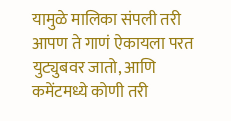यामुळे मालिका संपली तरी आपण ते गाणं ऐकायला परत युट्युबवर जातो, आणि कमेंटमध्ये कोणी तरी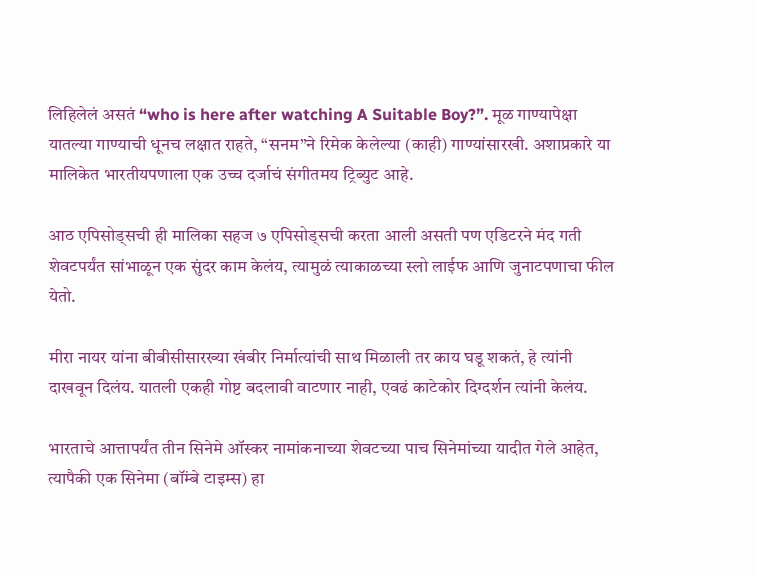लिहिलेलं असतं “who is here after watching A Suitable Boy?”. मूळ गाण्यापेक्षा यातल्या गाण्याची धूनच लक्षात राहते, “सनम”ने रिमेक केलेल्या (काही) गाण्यांसारखी. अशाप्रकारे या मालिकेत भारतीयपणाला एक उच्च दर्जाचं संगीतमय ट्रिब्युट आहे.

आठ एपिसोड्सची ही मालिका सहज ७ एपिसोड्सची करता आली असती पण एडिटरने मंद गती शेवटपर्यंत सांभाळून एक सुंदर काम केलंय, त्यामुळं त्याकाळच्या स्लो लाईफ आणि जुनाटपणाचा फील येतो.

मीरा नायर यांना बीबीसीसारख्या खंबीर निर्मात्यांची साथ मिळाली तर काय घडू शकतं, हे त्यांनी दाखवून दिलंय. यातली एकही गोष्ट बदलावी वाटणार नाही, एवढं काटेकोर दिग्दर्शन त्यांनी केलंय.

भारताचे आत्तापर्यंत तीन सिनेमे ऑस्कर नामांकनाच्या शेवटच्या पाच सिनेमांच्या यादीत गेले आहेत, त्यापैकी एक सिनेमा (बॉंम्बे टाइम्स) हा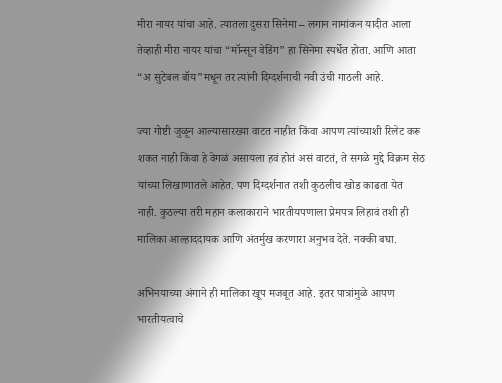मीरा नायर यांचा आहे. त्यातला दुसरा सिनेमा – लगान नामांकन यादीत आला तेव्हाही मीरा नायर यांचा “मॉन्सून वेडिंग” हा सिनेमा स्पर्धेत होता. आणि आता “अ सुटेबल बॉय”मधून तर त्यांनी दिग्दर्शनाची नवी उंची गाठली आहे.

ज्या गोष्टी जुळून आल्यासारख्या वाटत नाहीत किंवा आपण त्यांच्याशी रिलेट करू शकत नाही किंवा हे वेगळं असायला हवं होतं असं वाटतं, ते सगळे मुद्दे विक्रम सेठ यांच्या लिखाणातले आहेत. पण दिग्दर्शनात तशी कुठलीच खोड काढता येत नाही. कुठल्या तरी महान कलाकाराने भारतीयपणाला प्रेमपत्र लिहावं तशी ही मालिका आल्हाददायक आणि अंतर्मुख करणारा अनुभव देते. नक्की बघा.

अभिनयाच्या अंगाने ही मालिका खूप मजबूत आहे. इतर पात्रांमुळे आपण भारतीयत्वाचे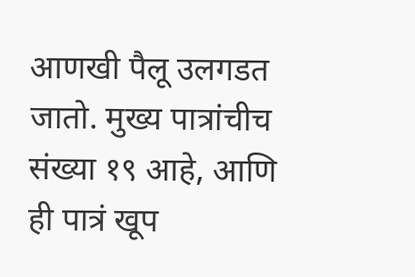आणखी पैलू उलगडत जातो. मुख्य पात्रांचीच संख्या १९ आहे, आणि ही पात्रं खूप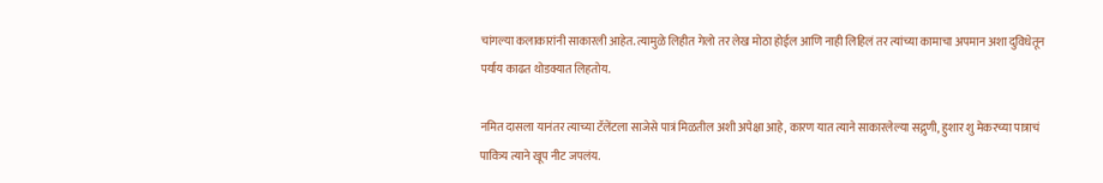चांगल्या कलाकारांनी साकारली आहेत. त्यामुळे लिहीत गेलो तर लेख मोठा होईल आणि नाही लिहिलं तर त्यांच्या कामाचा अपमान अशा दुविधेतून पर्याय काढत थोडक्यात लिहतोय.

नमित दासला यानंतर त्याच्या टॅलेंटला साजेसे पात्रं मिळतील अशी अपेक्षा आहे, कारण यात त्याने साकारलेल्या सद्गुणी, हुशार शु मेकरच्या पात्राचं पावित्र्य त्याने खूप नीट जपलंय.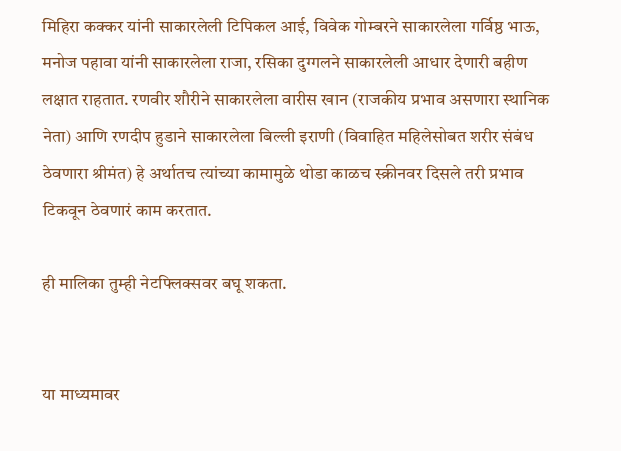मिहिरा कक्कर यांनी साकारलेली टिपिकल आई, विवेक गोम्बरने साकारलेला गर्विष्ठ भाऊ, मनोज पहावा यांनी साकारलेला राजा, रसिका दुग्गलने साकारलेली आधार देणारी बहीण लक्षात राहतात. रणवीर शौरीने साकारलेला वारीस खान (राजकीय प्रभाव असणारा स्थानिक नेता) आणि रणदीप हुडाने साकारलेला बिल्ली इराणी (विवाहित महिलेसोबत शरीर संबंध ठेवणारा श्रीमंत) हे अर्थातच त्यांच्या कामामुळे थोडा काळच स्क्रीनवर दिसले तरी प्रभाव टिकवून ठेवणारं काम करतात.

ही मालिका तुम्ही नेटफ्लिक्सवर बघू शकता.


या माध्यमावर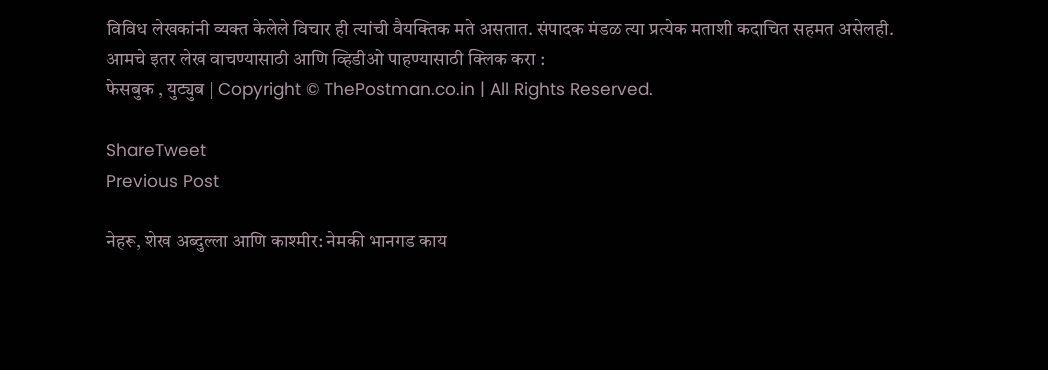विविध लेखकांनी व्यक्त केलेले विचार ही त्यांची वैयक्तिक मते असतात. संपादक मंडळ त्या प्रत्येक मताशी कदाचित सहमत असेलही.
आमचे इतर लेख वाचण्यासाठी आणि व्हिडीओ पाहण्यासाठी क्लिक करा :
फेसबुक , युट्युब | Copyright © ThePostman.co.in | All Rights Reserved.

ShareTweet
Previous Post

नेहरू, शेख अब्दुल्ला आणि काश्मीर: नेमकी भानगड काय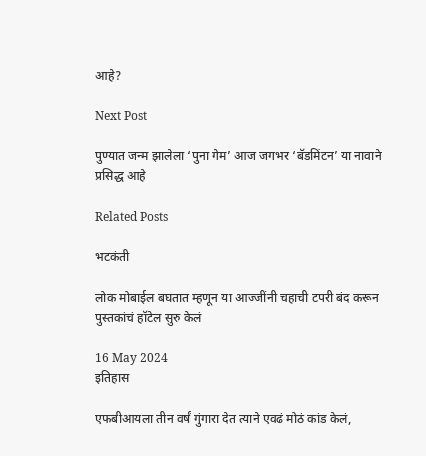आहे?

Next Post

पुण्यात जन्म झालेला ‘पुना गेम’ आज जगभर ‘बॅडमिंटन’ या नावाने प्रसिद्ध आहे

Related Posts

भटकंती

लोक मोबाईल बघतात म्हणून या आज्जींनी चहाची टपरी बंद करून पुस्तकांचं हॉटेल सुरु केलं

16 May 2024
इतिहास

एफबीआयला तीन वर्षं गुंगारा देत त्याने एवढं मोठं कांड केलं,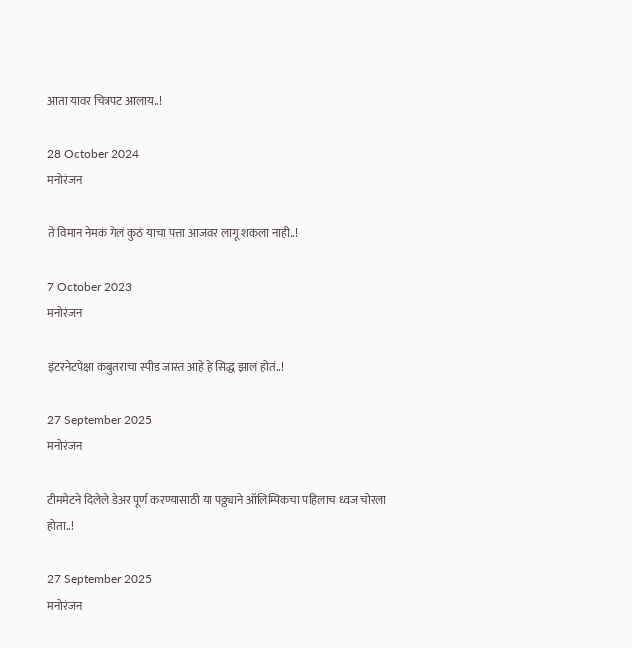आता यावर चित्रपट आलाय..!

28 October 2024
मनोरंजन

ते विमान नेमकं गेलं कुठं याचा पत्ता आजवर लागू शकला नाही..!

7 October 2023
मनोरंजन

इंटरनेटपेक्षा कबुतराचा स्पीड जास्त आहे हे सिद्ध झालं होतं..!

27 September 2025
मनोरंजन

टीममेटने दिलेले डेअर पूर्ण करण्यासाठी या पठ्ठ्याने ऑलिम्पिकचा पहिलाच ध्वज चोरला होता..!

27 September 2025
मनोरंजन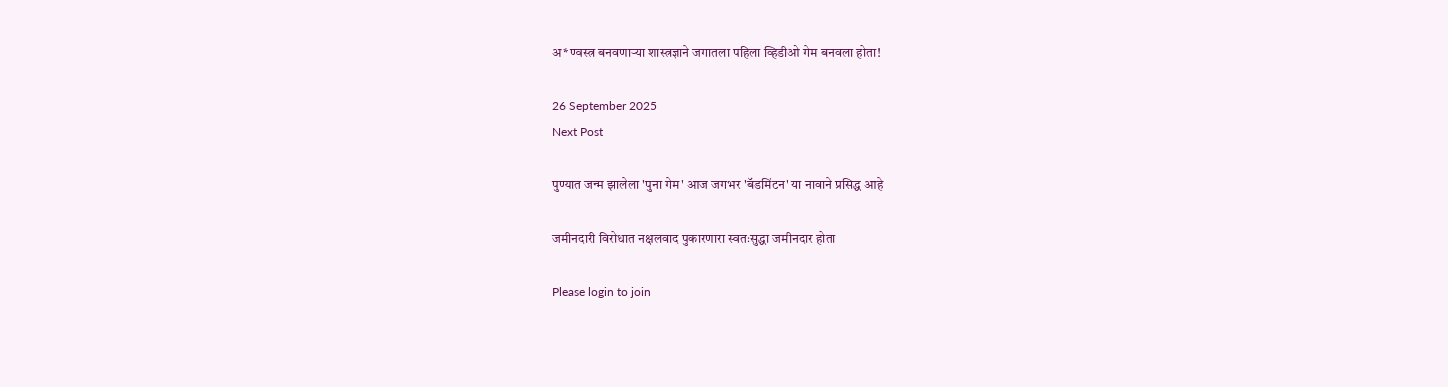अ*ण्वस्त्र बनवणाऱ्या शास्त्रज्ञाने जगातला पहिला व्हिडीओ गेम बनवला होता!

26 September 2025
Next Post

पुण्यात जन्म झालेला 'पुना गेम' आज जगभर 'बॅडमिंटन' या नावाने प्रसिद्ध आहे

जमीनदारी विरोधात नक्षलवाद पुकारणारा स्वतःसुद्धा जमीनदार होता

Please login to join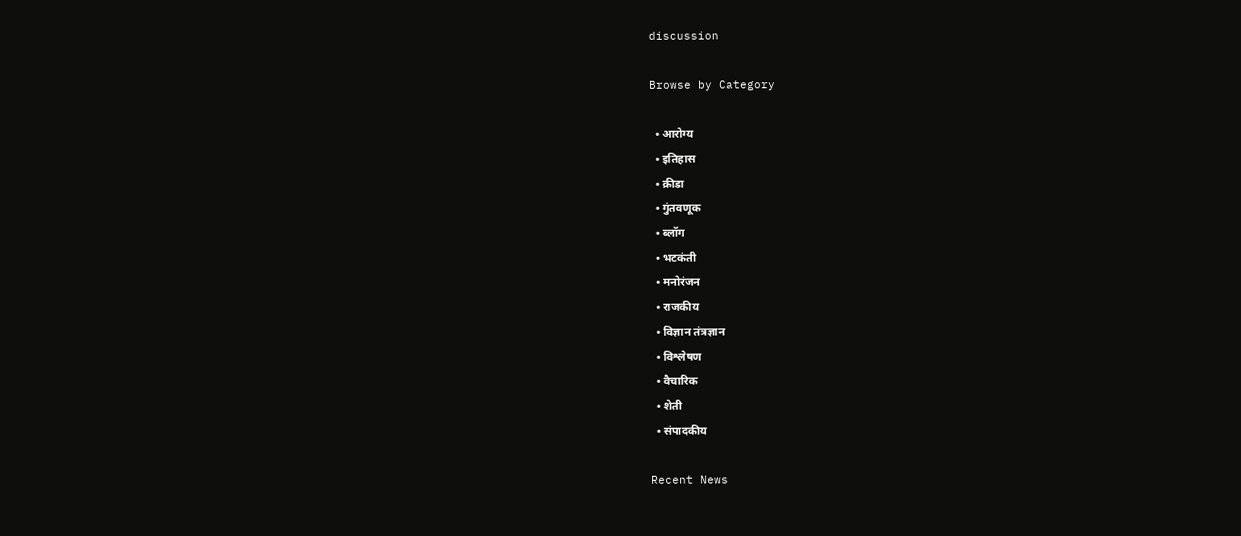discussion

Browse by Category

  • आरोग्य
  • इतिहास
  • क्रीडा
  • गुंतवणूक
  • ब्लॉग
  • भटकंती
  • मनोरंजन
  • राजकीय
  • विज्ञान तंत्रज्ञान
  • विश्लेषण
  • वैचारिक
  • शेती
  • संपादकीय

Recent News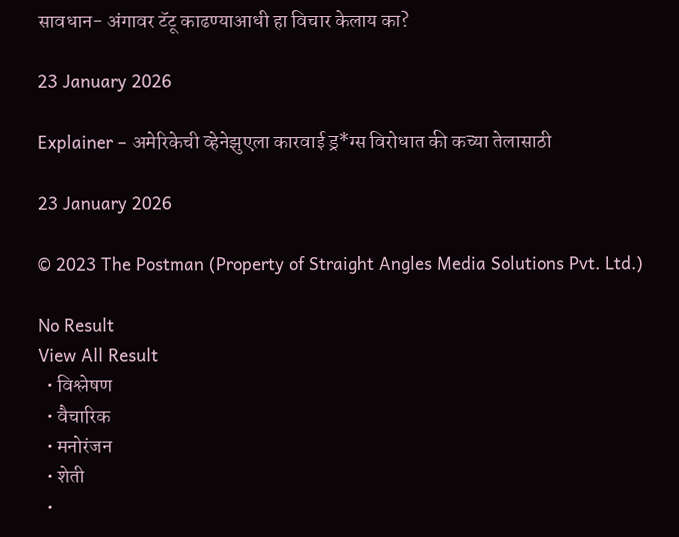सावधान- अंगावर टॅटू काढण्याआधी हा विचार केलाय का?

23 January 2026

Explainer – अमेरिकेची व्हेनेझुएला कारवाई ड्र*ग्स विरोधात की कच्या तेलासाठी

23 January 2026

© 2023 The Postman (Property of Straight Angles Media Solutions Pvt. Ltd.)

No Result
View All Result
  • विश्लेषण
  • वैचारिक
  • मनोरंजन
  • शेती
  •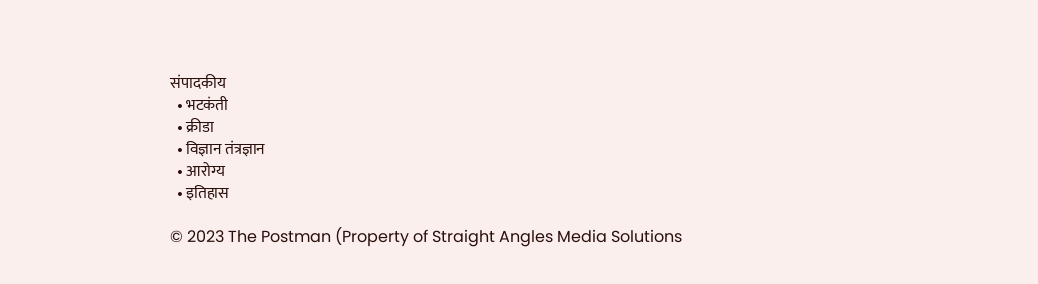संपादकीय
  • भटकंती
  • क्रीडा
  • विज्ञान तंत्रज्ञान
  • आरोग्य
  • इतिहास

© 2023 The Postman (Property of Straight Angles Media Solutions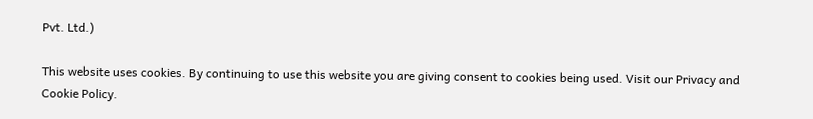Pvt. Ltd.)

This website uses cookies. By continuing to use this website you are giving consent to cookies being used. Visit our Privacy and Cookie Policy.